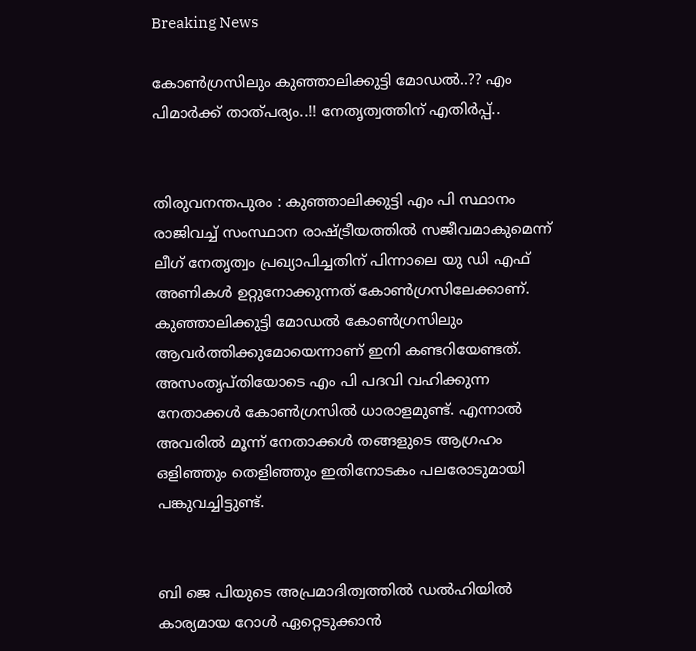Breaking News

കോണ്‍ഗ്രസിലും കുഞ്ഞാലിക്കുട്ടി മോഡല്‍..?? എം പിമാര്‍ക്ക് താത്പര്യം..!! നേതൃത്വത്തിന് എതിര്‍പ്പ്..


തിരുവനന്തപുരം : കുഞ്ഞാലിക്കുട്ടി എം പി സ്ഥാനം രാജിവച്ച്‌ സംസ്ഥാന രാഷ്ട്രീയത്തില്‍ സജീവമാകുമെന്ന് ലീഗ് നേതൃത്വം പ്രഖ്യാപിച്ചതിന് പിന്നാലെ യു ഡി എഫ് അണികള്‍ ഉറ്റുനോക്കുന്നത് കോണ്‍ഗ്രസിലേക്കാണ്. കുഞ്ഞാലിക്കുട്ടി മോഡല്‍ കോണ്‍ഗ്രസിലും ആവര്‍ത്തിക്കുമോയെന്നാണ് ഇനി കണ്ടറിയേണ്ടത്. അസംതൃപ്‌തിയോടെ എം പി പദവി വഹിക്കുന്ന നേതാക്കള്‍ കോണ്‍ഗ്രസില്‍ ധാരാളമുണ്ട്. എന്നാല്‍ അവരില്‍ മൂന്ന് നേതാക്കള്‍ തങ്ങളുടെ ആഗ്രഹം ഒളിഞ്ഞും തെളിഞ്ഞും ഇതിനോടകം പലരോടുമായി പങ്കുവച്ചിട്ടുണ്ട്.


ബി ജെ പിയുടെ അപ്രമാദിത്വത്തില്‍ ഡല്‍ഹിയില്‍ കാര്യമായ റോള്‍ ഏറ്റെടുക്കാന്‍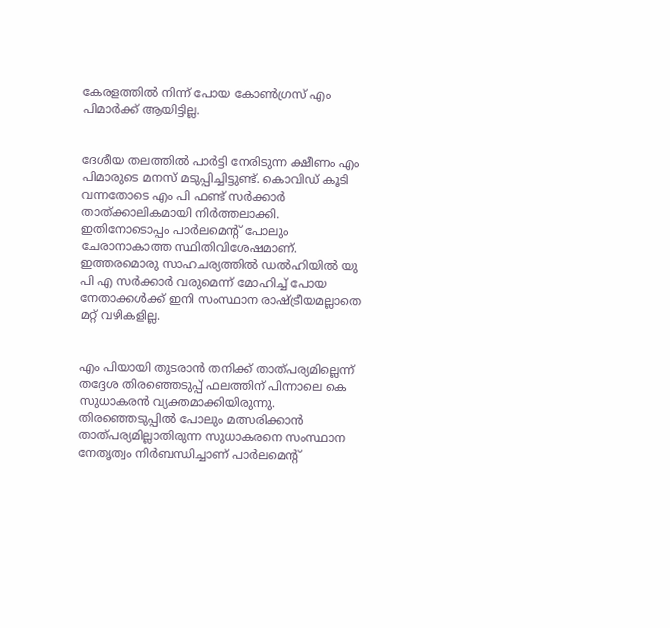കേരളത്തില്‍ നിന്ന് പോയ കോണ്‍ഗ്രസ് എം പിമാര്‍ക്ക് ആയിട്ടില്ല.


ദേശീയ തലത്തില്‍ പാര്‍ട്ടി നേരിടുന്ന ക്ഷീണം എം പിമാരുടെ മനസ് മടുപ്പിച്ചിട്ടുണ്ട്. കൊവിഡ് കൂടി വന്നതോടെ എം പി ഫണ്ട് സര്‍ക്കാര്‍ താത്ക്കാലികമായി നിര്‍ത്തലാക്കി. ഇതിനോടൊപ്പം പാര്‍ലമെന്റ് പോലും ചേരാനാകാത്ത സ്ഥിതിവിശേഷമാണ്. ഇത്തരമൊരു സാഹചര്യത്തില്‍ ഡല്‍ഹിയില്‍ യു പി എ സര്‍ക്കാര്‍ വരുമെന്ന് മോഹിച്ച്‌ പോയ നേതാക്കള്‍ക്ക് ഇനി സംസ്ഥാന രാഷ്ട്രീയമല്ലാതെ മറ്റ് വഴികളില്ല.


എം പിയായി തുടരാന്‍ തനിക്ക് താത്പര്യമില്ലെന്ന് തദ്ദേശ തിരഞ്ഞെടുപ്പ് ഫലത്തിന് പിന്നാലെ കെ സുധാകരന്‍ വ്യക്തമാക്കിയിരുന്നു. തിരഞ്ഞെടുപ്പില്‍ പോലും മത്സരിക്കാന്‍ താത്പര്യമില്ലാതിരുന്ന സുധാകരനെ സംസ്ഥാന നേതൃത്വം നിര്‍ബന്ധിച്ചാണ് പാര്‍ലമെന്റ്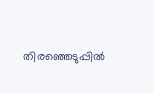തിരഞ്ഞെടുപ്പില്‍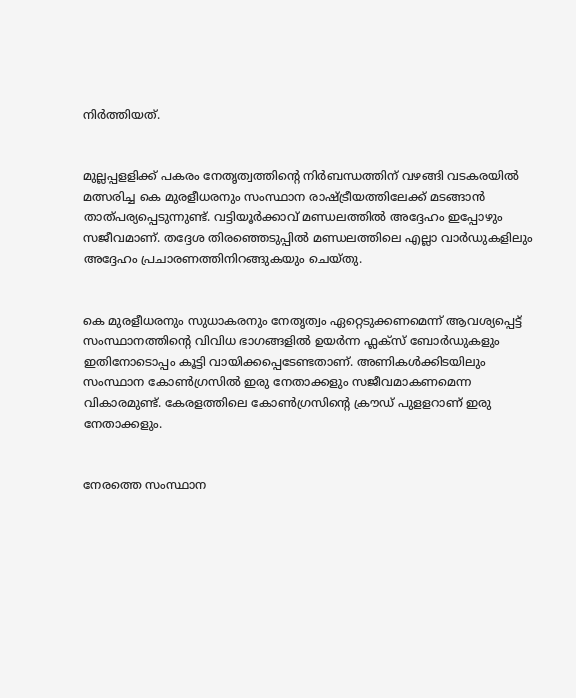നിര്‍ത്തിയത്.


മുല്ലപ്പളളിക്ക് പകരം നേതൃത്വത്തിന്റെ നിര്‍ബന്ധത്തിന് വഴങ്ങി വടകരയില്‍ മത്സരിച്ച കെ മുരളീധരനും സംസ്ഥാന രാഷ്ട്രീയത്തിലേക്ക് മടങ്ങാന്‍ താത്പര്യപ്പെടുന്നുണ്ട്. വട്ടിയൂര്‍ക്കാവ് മണ്ഡലത്തില്‍ അദ്ദേഹം ഇപ്പോഴും സജീവമാണ്. തദ്ദേശ തിരഞ്ഞെടുപ്പില്‍ മണ്ഡലത്തിലെ എല്ലാ വാര്‍ഡുകളിലും അദ്ദേഹം പ്രചാരണത്തിനിറങ്ങുകയും ചെയ്‌തു.


കെ മുരളീധരനും സുധാകരനും നേതൃത്വം ഏറ്റെടുക്കണമെന്ന് ആവശ്യപ്പെട്ട് സംസ്ഥാനത്തിന്റെ വിവിധ ഭാഗങ്ങളില്‍ ഉയര്‍ന്ന ഫ്ലക്‌സ് ബോര്‍ഡുകളും ഇതിനോടൊപ്പം കൂട്ടി വായിക്കപ്പെടേണ്ടതാണ്. അണികള്‍ക്കിടയിലും സംസ്ഥാന കോണ്‍ഗ്രസില്‍ ഇരു നേതാക്കളും സജീവമാകണമെന്ന വികാരമുണ്ട്. കേരളത്തിലെ കോണ്‍ഗ്രസിന്റെ ക്രൗഡ് പുളളറാണ് ഇരു നേതാക്കളും.


നേരത്തെ സംസ്ഥാന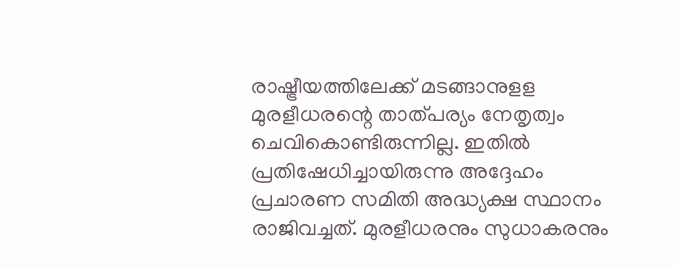രാഷ്ട്രീയത്തിലേക്ക് മടങ്ങാനുളള മുരളീധരന്റെ താത്‌പര്യം നേതൃത്വം ചെവികൊണ്ടിരുന്നില്ല. ഇതില്‍ പ്രതിഷേധിച്ചായിരുന്നു അദ്ദേഹം പ്രചാരണ സമിതി അദ്ധ്യക്ഷ സ്ഥാനം രാജിവച്ചത്. മുരളീധരനും സുധാകരനും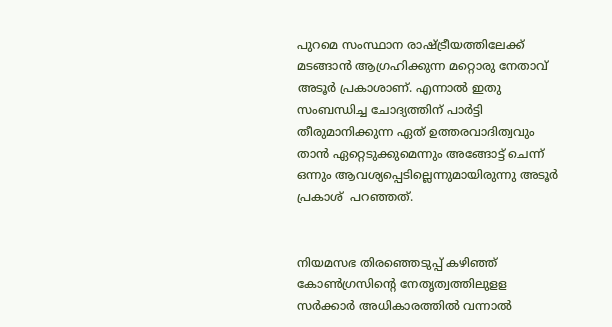പുറമെ സംസ്ഥാന രാഷ്ട്രീയത്തിലേക്ക് മടങ്ങാന്‍ ആഗ്രഹിക്കുന്ന മറ്റൊരു നേതാവ് അടൂര്‍ പ്രകാശാണ്. എന്നാല്‍ ഇതു സംബന്ധിച്ച ചോദ്യത്തിന് പാര്‍ട്ടി തീരുമാനിക്കുന്ന ഏത് ഉത്തരവാദിത്വവും താന്‍ ഏറ്റെടുക്കുമെന്നും അങ്ങോട്ട് ചെന്ന് ഒന്നും ആവശ്യപ്പെടില്ലെന്നുമായിരുന്നു അടൂര്‍ പ്രകാശ്  പറഞ്ഞത്.


നിയമസഭ തിരഞ്ഞെടുപ്പ് കഴിഞ്ഞ് കോണ്‍ഗ്രസിന്റെ നേതൃത്വത്തിലുളള സര്‍ക്കാര്‍ അധികാരത്തില്‍ വന്നാല്‍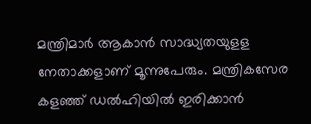മന്ത്രിമാര്‍ ആകാന്‍ സാദ്ധ്യതയുളള നേതാക്കളാണ് മൂന്നുപേരും. മന്ത്രികസേര കളഞ്ഞ് ഡല്‍ഹിയില്‍ ഇരിക്കാന്‍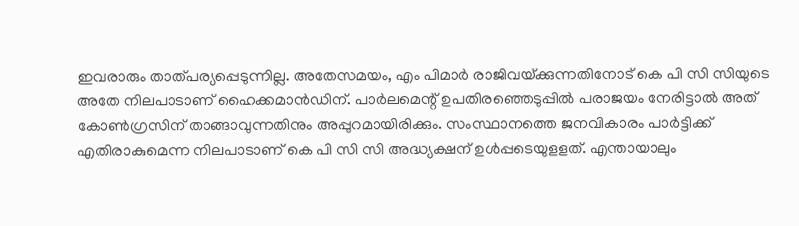ഇവരാരും താത്പര്യപ്പെടുന്നില്ല. അതേസമയം, എം പിമാര്‍ രാജിവയ്‌ക്കുന്നതിനോട് കെ പി സി സിയുടെ അതേ നിലപാടാണ് ഹൈക്കമാന്‍ഡിന്. പാര്‍ലമെന്റ് ഉപതിരഞ്ഞെടുപ്പില്‍ പരാജയം നേരിട്ടാല്‍ അത് കോണ്‍ഗ്രസിന് താങ്ങാവുന്നതിനും അപ്പുറമായിരിക്കും. സംസ്ഥാനത്തെ ജനവികാരം പാര്‍ട്ടിക്ക് എതിരാകുമെന്ന നിലപാടാണ് കെ പി സി സി അദ്ധ്യക്ഷന് ഉള്‍പ്പടെയുളളത്. എന്തായാലും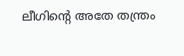ലീഗിന്റെ അതേ തന്ത്രം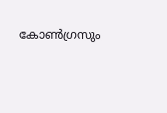കോണ്‍ഗ്രസും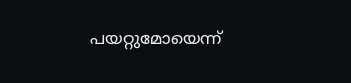പയറ്റുമോയെന്ന്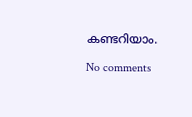കണ്ടറിയാം.

No comments